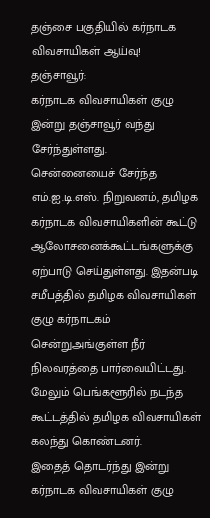தஞ்சை பகுதியில் கர்நாடக விவசாயிகள் ஆய்வு!
தஞ்சாவூர்:
கர்நாடக விவசாயிகள் குழு இன்று தஞ்சாவூர் வந்து சேர்ந்துள்ளது.
சென்னையைச் சேர்ந்த எம்.ஐ.டி.எஸ். நிறுவனம், தமிழக கர்நாடக விவசாயிகளின் கூட்டு ஆலோசனைக்கூட்டங்களுக்கு ஏற்பாடு செய்துள்ளது. இதன்படி சமீபத்தில் தமிழக விவசாயிகள் குழு கர்நாடகம் சென்றுஅங்குள்ள நீர் நிலவரத்தை பார்வையிட்டது.
மேலும் பெங்களூரில் நடந்த கூட்டத்தில் தமிழக விவசாயிகள் கலந்து கொண்டனர்.
இதைத் தொடர்ந்து இன்று கர்நாடக விவசாயிகள் குழு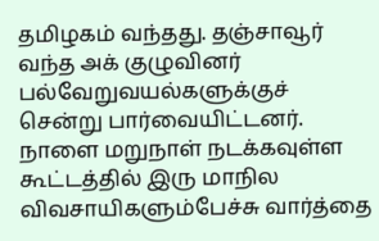தமிழகம் வந்தது. தஞ்சாவூர் வந்த அக் குழுவினர் பல்வேறுவயல்களுக்குச் சென்று பார்வையிட்டனர். நாளை மறுநாள் நடக்கவுள்ள கூட்டத்தில் இரு மாநில விவசாயிகளும்பேச்சு வார்த்தை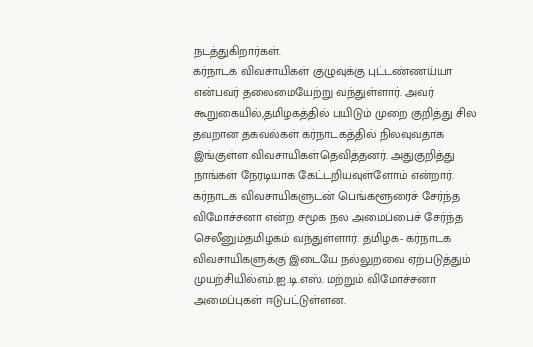நடத்துகிறார்கள்.
கர்நாடக விவசாயிகள் குழுவுக்கு புட்டண்ணய்யா என்பவர் தலைமையேற்று வந்துள்ளார். அவர் கூறுகையில்,தமிழகத்தில் பயிடும் முறை குறித்து சில தவறான தகவல்கள் கர்நாடகத்தில் நிலவுவதாக இங்குள்ள விவசாயிகள்தெவித்தனர். அதுகுறித்து நாங்கள் நேரடியாக கேட்டறியவுள்ளோம் என்றார்.
கர்நாடக விவசாயிகளுடன் பெங்களூரைச் சேர்ந்த விமோச்சனா என்ற சமூக நல அமைப்பைச் சேர்ந்த செலீனும்தமிழகம் வந்துள்ளார். தமிழக- கர்நாடக விவசாயிகளுக்கு இடையே நல்லுறவை ஏற்படுத்தும் முயற்சியில்எம்.ஐ.டி.எஸ். மற்றும் விமோச்சனா அமைப்புகள் ஈடுபட்டுள்ளன.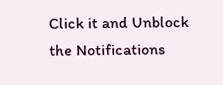Click it and Unblock the Notifications